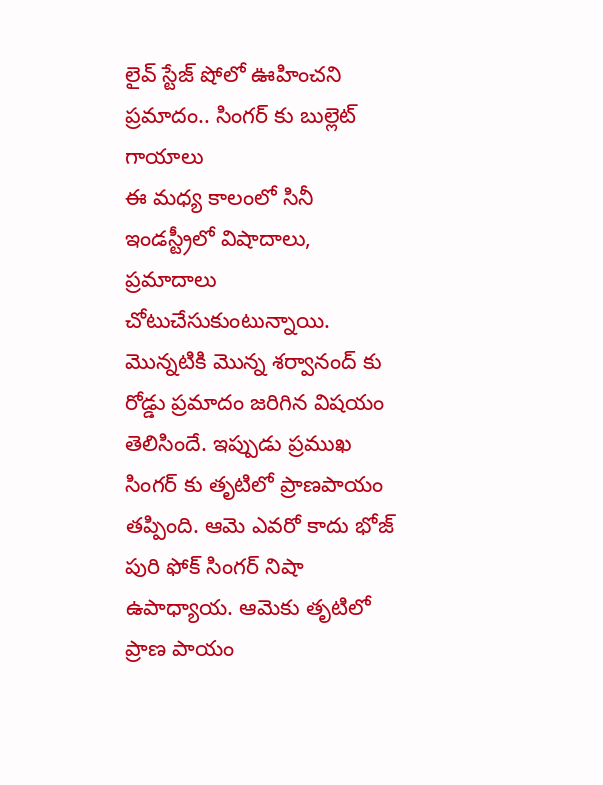లైవ్ స్టేజ్ షోలో ఊహించని ప్రమాదం.. సింగర్ కు బుల్లెట్ గాయాలు
ఈ మధ్య కాలంలో సినీ ఇండస్ట్రీలో విషాదాలు, ప్రమాదాలు చోటుచేసుకుంటున్నాయి. మొన్నటికి మొన్న శర్వానంద్ కు రోడ్డు ప్రమాదం జరిగిన విషయం తెలిసిందే. ఇప్పుడు ప్రముఖ సింగర్ కు తృటిలో ప్రాణపాయం తప్పింది. ఆమె ఎవరో కాదు భోజ్ పురి ఫోక్ సింగర్ నిషా ఉపాధ్యాయ. ఆమెకు తృటిలో ప్రాణ పాయం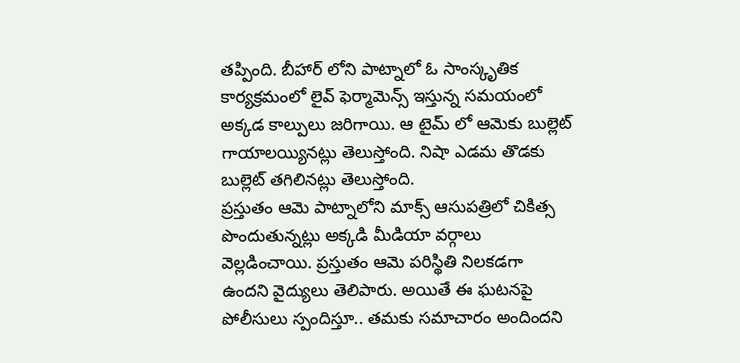తప్పింది. బీహార్ లోని పాట్నాలో ఓ సాంస్కృతిక కార్యక్రమంలో లైవ్ ఫెర్మామెన్స్ ఇస్తున్న సమయంలో అక్కడ కాల్పులు జరిగాయి. ఆ టైమ్ లో ఆమెకు బుల్లెట్ గాయాలయ్యినట్లు తెలుస్తోంది. నిషా ఎడమ తొడకు బుల్లెట్ తగిలినట్లు తెలుస్తోంది.
ప్రస్తుతం ఆమె పాట్నాలోని మాక్స్ ఆసుపత్రిలో చికిత్స పొందుతున్నట్లు అక్కడి మీడియా వర్గాలు వెల్లడించాయి. ప్రస్తుతం ఆమె పరిస్థితి నిలకడగా ఉందని వైద్యులు తెలిపారు. అయితే ఈ ఘటనపై పోలీసులు స్పందిస్తూ.. తమకు సమాచారం అందిందని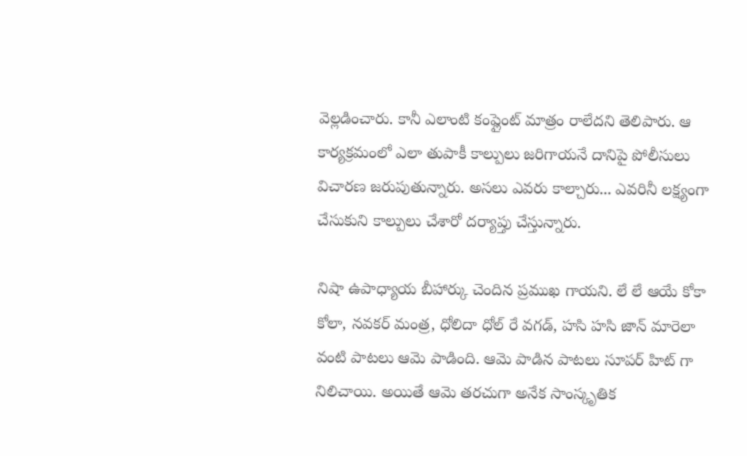వెల్లడించారు. కానీ ఎలాంటి కంప్లైంట్ మాత్రం రాలేదని తెలిపారు. ఆ కార్యక్రమంలో ఎలా తుపాకీ కాల్పులు జరిగాయనే దానిపై పోలీసులు విచారణ జరుపుతున్నారు. అసలు ఎవరు కాల్చారు... ఎవరినీ లక్ష్యంగా చేసుకుని కాల్పులు చేశారో దర్యాప్తు చేస్తున్నారు.

నిషా ఉపాధ్యాయ బీహార్కు చెందిన ప్రముఖ గాయని. లే లే ఆయే కోకా కోలా, నవకర్ మంత్ర, ధోలిదా ధోల్ రే వగడ్, హసి హసి జాన్ మారెలా వంటి పాటలు ఆమె పాడింది. ఆమె పాడిన పాటలు సూపర్ హిట్ గా నిలిచాయి. అయితే ఆమె తరచుగా అనేక సాంస్కృతిక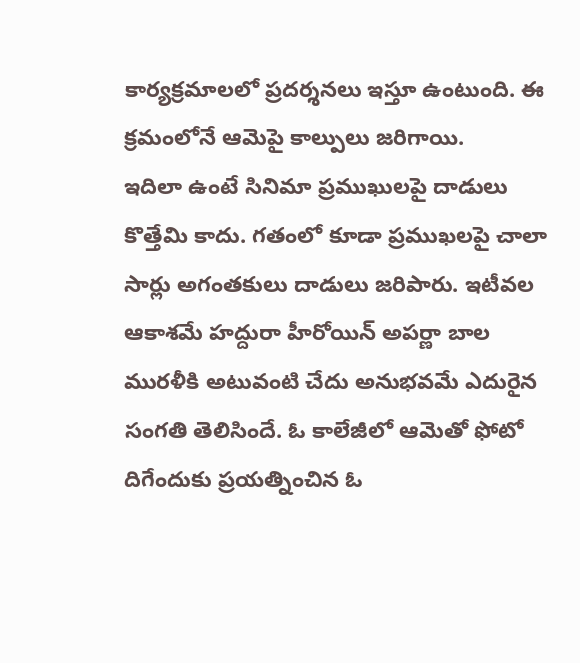కార్యక్రమాలలో ప్రదర్శనలు ఇస్తూ ఉంటుంది. ఈ క్రమంలోనే ఆమెపై కాల్పులు జరిగాయి.
ఇదిలా ఉంటే సినిమా ప్రముఖులపై దాడులు కొత్తేమి కాదు. గతంలో కూడా ప్రముఖలపై చాలా సార్లు అగంతకులు దాడులు జరిపారు. ఇటీవల ఆకాశమే హద్దురా హీరోయిన్ అపర్ణా బాల మురళీకి అటువంటి చేదు అనుభవమే ఎదురైన సంగతి తెలిసిందే. ఓ కాలేజీలో ఆమెతో ఫోటో దిగేందుకు ప్రయత్నించిన ఓ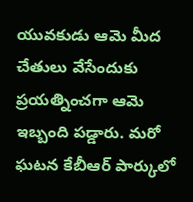యువకుడు ఆమె మీద చేతులు వేసేందుకు ప్రయత్నించగా ఆమె ఇబ్బంది పడ్డారు. మరో ఘటన కేబీఆర్ పార్కులో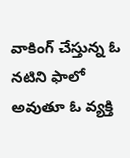వాకింగ్ చేస్తున్న ఓ నటిని ఫాలో అవుతూ ఓ వ్యక్తి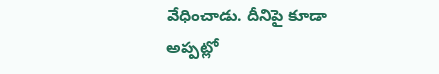వేధించాడు. దీనిపై కూడా అప్పట్లో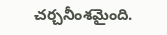చర్చనీంశమైంది.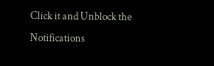Click it and Unblock the Notifications